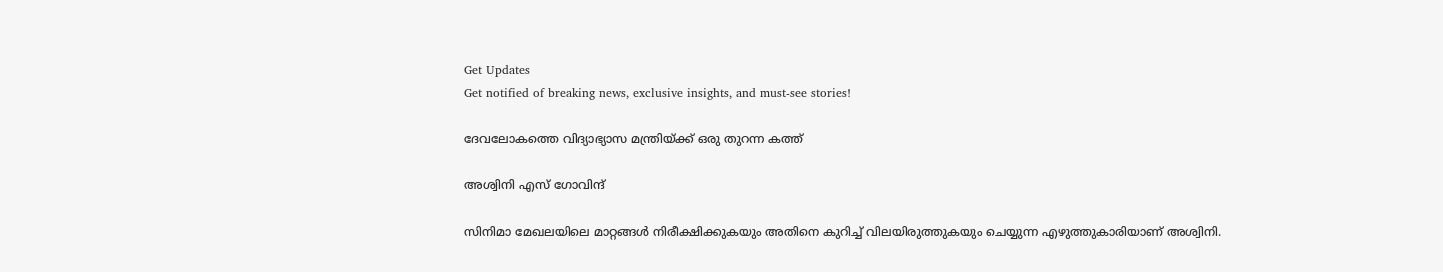Get Updates
Get notified of breaking news, exclusive insights, and must-see stories!

ദേവലോകത്തെ വിദ്യാഭ്യാസ മന്ത്രിയ്ക്ക് ഒരു തുറന്ന കത്ത്

അശ്വിനി എസ് ഗോവിന്ദ്

സിനിമാ മേഖലയിലെ മാറ്റങ്ങള്‍ നിരീക്ഷിക്കുകയും അതിനെ കുറിച്ച് വിലയിരുത്തുകയും ചെയ്യുന്ന എഴുത്തുകാരിയാണ് അശ്വിനി.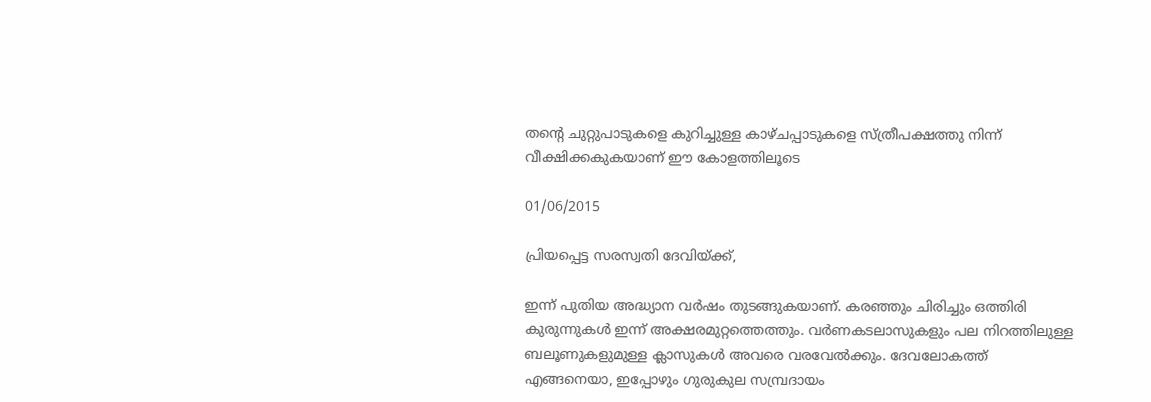തന്റെ ചുറ്റുപാടുകളെ കുറിച്ചുള്ള കാഴ്ചപ്പാടുകളെ സ്ത്രീപക്ഷത്തു നിന്ന് വീക്ഷിക്കകുകയാണ് ഈ കോളത്തിലൂടെ

01/06/2015

പ്രിയപ്പെട്ട സരസ്വതി ദേവിയ്ക്ക്,

ഇന്ന് പുതിയ അദ്ധ്യാന വര്‍ഷം തുടങ്ങുകയാണ്. കരഞ്ഞും ചിരിച്ചും ഒത്തിരി കുരുന്നുകള്‍ ഇന്ന് അക്ഷരമുറ്റത്തെത്തും. വര്‍ണകടലാസുകളും പല നിറത്തിലുള്ള ബലൂണുകളുമുള്ള ക്ലാസുകള്‍ അവരെ വരവേല്‍ക്കും. ദേവലോകത്ത് എങ്ങനെയാ, ഇപ്പോഴും ഗുരുകുല സമ്പ്രദായം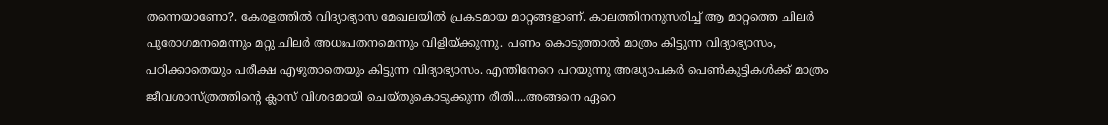തന്നെയാണോ?. കേരളത്തില്‍ വിദ്യാഭ്യാസ മേഖലയില്‍ പ്രകടമായ മാറ്റങ്ങളാണ്. കാലത്തിനനുസരിച്ച് ആ മാറ്റത്തെ ചിലര്‍ പുരോഗമനമെന്നും മറ്റു ചിലര്‍ അധഃപതനമെന്നും വിളിയ്ക്കുന്നു. പണം കൊടുത്താല്‍ മാത്രം കിട്ടുന്ന വിദ്യാഭ്യാസം, പഠിക്കാതെയും പരീക്ഷ എഴുതാതെയും കിട്ടുന്ന വിദ്യാഭ്യാസം. എന്തിനേറെ പറയുന്നു അദ്ധ്യാപകര്‍ പെണ്‍കുട്ടികള്‍ക്ക് മാത്രം ജീവശാസ്ത്രത്തിന്റെ ക്ലാസ് വിശദമായി ചെയ്തുകൊടുക്കുന്ന രീതി....അങ്ങനെ ഏറെ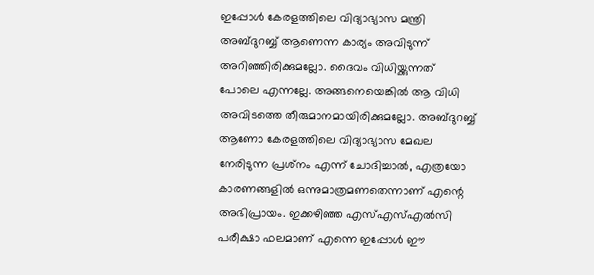ഇപ്പോള്‍ കേരളത്തിലെ വിദ്യാഭ്യാസ മന്ത്രി അബ്ദുറബ്ബ് ആണെന്ന കാര്യം അവിടുന്ന് അറിഞ്ഞിരിക്കുമല്ലോ. ദൈവം വിധിയ്ക്കുന്നത് പോലെ എന്നല്ലേ. അങ്ങനെയെങ്കില്‍ ആ വിധി അവിടത്തെ തീരുമാനമായിരിക്കുമല്ലോ. അബ്ദുറബ്ബ് ആണോ കേരളത്തിലെ വിദ്യാഭ്യാസ മേഖല നേരിടുന്ന പ്രശ്‌നം എന്ന് ചോദിച്ചാല്‍, എത്രയോ കാരണങ്ങളില്‍ ഒന്നുമാത്രമണതെന്നാണ് എന്റെ അഭിപ്രായം. ഇക്കഴിഞ്ഞ എസ്എസ്എല്‍സി പരീക്ഷാ ഫലമാണ് എന്നെ ഇപ്പോള്‍ ഈ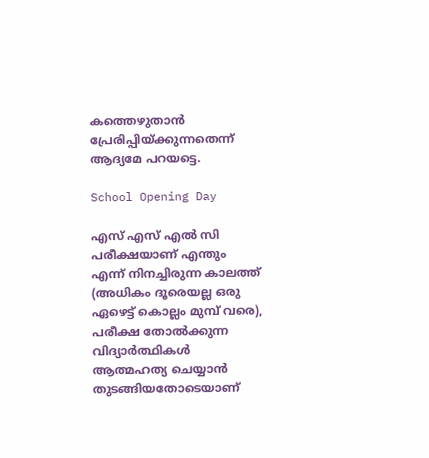കത്തെഴുതാന്‍ പ്രേരിപ്പിയ്ക്കുന്നതെന്ന് ആദ്യമേ പറയട്ടെ.

School Opening Day

എസ് എസ് എല്‍ സി പരീക്ഷയാണ് എന്തും എന്ന് നിനച്ചിരുന്ന കാലത്ത് (അധികം ദൂരെയല്ല ഒരു ഏഴെട്ട് കൊല്ലം മുമ്പ് വരെ), പരീക്ഷ തോല്‍ക്കുന്ന വിദ്യാര്‍ത്ഥികള്‍ ആത്മഹത്യ ചെയ്യാന്‍ തുടങ്ങിയതോടെയാണ്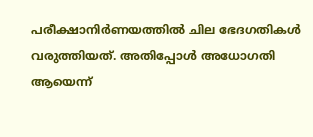പരീക്ഷാനിര്‍ണയത്തില്‍ ചില ഭേദഗതികള്‍ വരുത്തിയത്. അതിപ്പോള്‍ അധോഗതി ആയെന്ന്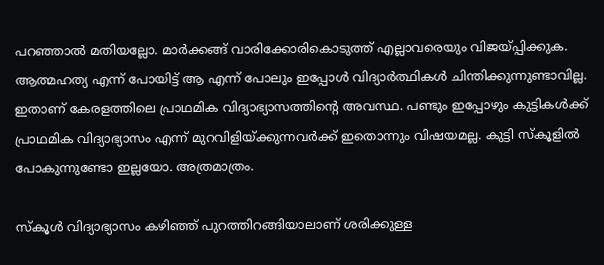പറഞ്ഞാല്‍ മതിയല്ലോ. മാര്‍ക്കങ്ങ് വാരിക്കോരികൊടുത്ത് എല്ലാവരെയും വിജയ്പ്പിക്കുക. ആത്മഹത്യ എന്ന് പോയിട്ട് ആ എന്ന് പോലും ഇപ്പോള്‍ വിദ്യാര്‍ത്ഥികള്‍ ചിന്തിക്കുന്നുണ്ടാവില്ല. ഇതാണ് കേരളത്തിലെ പ്രാഥമിക വിദ്യാഭ്യാസത്തിന്റെ അവസ്ഥ. പണ്ടും ഇപ്പോഴും കുട്ടികള്‍ക്ക് പ്രാഥമിക വിദ്യാഭ്യാസം എന്ന് മുറവിളിയ്ക്കുന്നവര്‍ക്ക് ഇതൊന്നും വിഷയമല്ല. കുട്ടി സ്‌കൂളില്‍ പോകുന്നുണ്ടോ ഇല്ലയോ. അത്രമാത്രം.

സ്‌കൂള്‍ വിദ്യാഭ്യാസം കഴിഞ്ഞ് പുറത്തിറങ്ങിയാലാണ് ശരിക്കുള്ള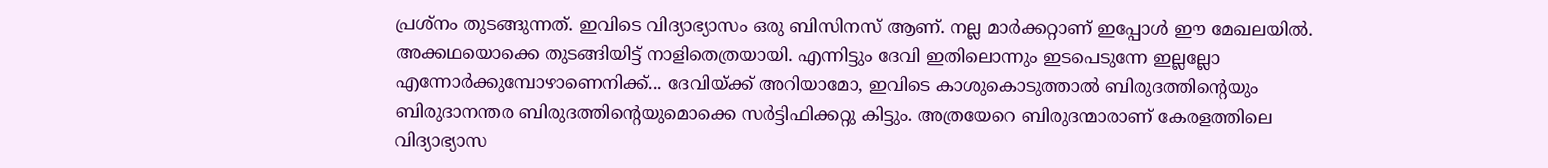പ്രശ്‌നം തുടങ്ങുന്നത്. ഇവിടെ വിദ്യാഭ്യാസം ഒരു ബിസിനസ് ആണ്. നല്ല മാര്‍ക്കറ്റാണ് ഇപ്പോള്‍ ഈ മേഖലയില്‍. അക്കഥയൊക്കെ തുടങ്ങിയിട്ട് നാളിതെത്രയായി. എന്നിട്ടും ദേവി ഇതിലൊന്നും ഇടപെടുന്നേ ഇല്ലല്ലോ എന്നോര്‍ക്കുമ്പോഴാണെനിക്ക്... ദേവിയ്ക്ക് അറിയാമോ, ഇവിടെ കാശുകൊടുത്താല്‍ ബിരുദത്തിന്റെയും ബിരുദാനന്തര ബിരുദത്തിന്റെയുമൊക്കെ സര്‍ട്ടിഫിക്കറ്റു കിട്ടും. അത്രയേറെ ബിരുദന്മാരാണ് കേരളത്തിലെ വിദ്യാഭ്യാസ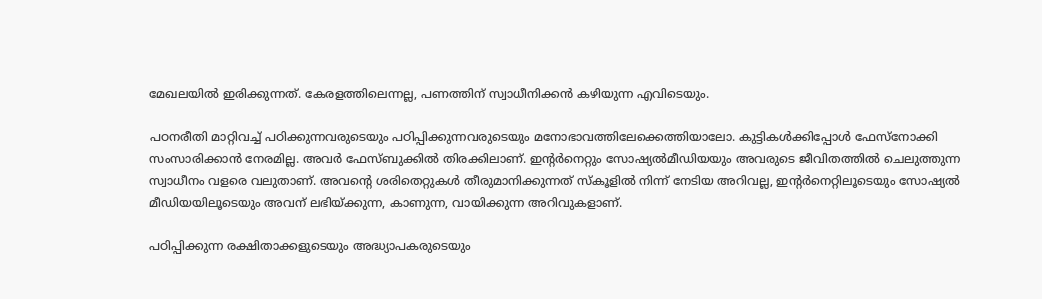മേഖലയില്‍ ഇരിക്കുന്നത്. കേരളത്തിലെന്നല്ല, പണത്തിന് സ്വാധീനിക്കന്‍ കഴിയുന്ന എവിടെയും.

പഠനരീതി മാറ്റിവച്ച് പഠിക്കുന്നവരുടെയും പഠിപ്പിക്കുന്നവരുടെയും മനോഭാവത്തിലേക്കെത്തിയാലോ. കുട്ടികള്‍ക്കിപ്പോള്‍ ഫേസ്‌നോക്കി സംസാരിക്കാന്‍ നേരമില്ല. അവര്‍ ഫേസ്ബുക്കില്‍ തിരക്കിലാണ്. ഇന്റര്‍നെറ്റും സോഷ്യല്‍മീഡിയയും അവരുടെ ജീവിതത്തില്‍ ചെലുത്തുന്ന സ്വാധീനം വളരെ വലുതാണ്. അവന്റെ ശരിതെറ്റുകള്‍ തീരുമാനിക്കുന്നത് സ്‌കൂളില്‍ നിന്ന് നേടിയ അറിവല്ല, ഇന്റര്‍നെറ്റിലൂടെയും സോഷ്യല്‍ മീഡിയയിലൂടെയും അവന് ലഭിയ്ക്കുന്ന, കാണുന്ന, വായിക്കുന്ന അറിവുകളാണ്.

പഠിപ്പിക്കുന്ന രക്ഷിതാക്കളുടെയും അദ്ധ്യാപകരുടെയും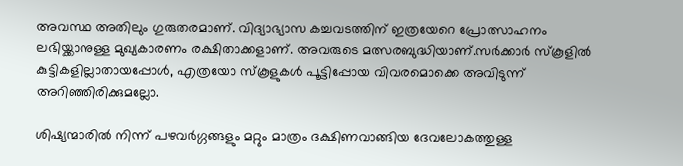അവസ്ഥ അതിലും ഗുരുതരമാണ്. വിദ്യാഭ്യാസ കച്ചവടത്തിന് ഇത്രയേറെ പ്രോത്സാഹനം ലഭിയ്ക്കാനുള്ള മുഖ്യകാരണം രക്ഷിതാക്കളാണ്. അവരുടെ മത്സരബുദ്ധിയാണ്.സര്‍ക്കാര്‍ സ്‌കൂളില്‍ കുട്ടികളില്ലാതായപ്പോള്‍, എത്രയോ സ്‌കൂളുകള്‍ പൂട്ടിപ്പോയ വിവരമൊക്കെ അവിടുന്ന് അറിഞ്ഞിരിക്കുമല്ലോ.

ശിഷ്യന്മാരില്‍ നിന്ന് പഴവര്‍ഗ്ഗങ്ങളും മറ്റും മാത്രം ദക്ഷിണവാങ്ങിയ ദേവലോകത്തുള്ള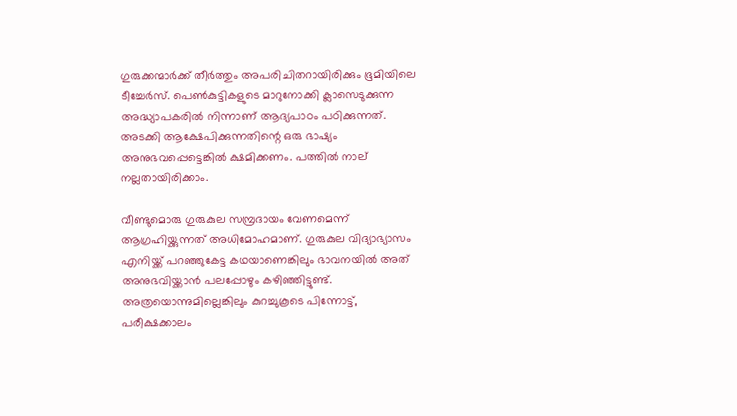ഗുരുക്കന്മാര്‍ക്ക് തീര്‍ത്തും അപരിചിതറായിരിക്കും ഭൂമിയിലെ ടീച്ചേര്‍സ്. പെണ്‍കുട്ടികളുടെ മാറുനോക്കി ക്ലാസെടുക്കുന്ന അദ്ധ്യാപകരില്‍ നിന്നാണ് ആദ്യപാഠം പഠിക്കുന്നത്. അടക്കി ആക്ഷേപിക്കുന്നതിന്റെ ഒരു ഭാഷ്യം അനുഭവപ്പെട്ടെങ്കില്‍ ക്ഷമിക്കണം. പത്തില്‍ നാല് നല്ലതായിരിക്കാം.

വീണ്ടുമൊരു ഗുരുകുല സമ്പ്രദായം വേണമെന്ന് ആഗ്രഹിയ്ക്കുന്നത് അധിമോഹമാണ്. ഗുരുകുല വിദ്യാഭ്യാസം എനിയ്ക്ക് പറഞ്ഞുകേട്ട കഥയാണെങ്കിലും ഭാവനയില്‍ അത് അനുഭവിയ്ക്കാന്‍ പലപ്പോഴും കഴിഞ്ഞിട്ടുണ്ട്. അത്രയൊന്നുമില്ലെങ്കിലും കുറച്ചുകൂടെ പിന്നോട്ട്, പരീക്ഷക്കാലം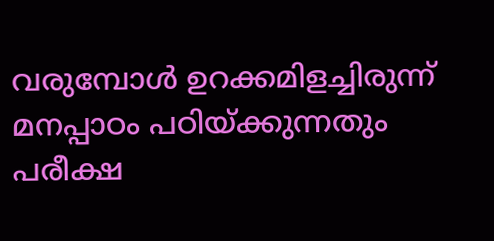വരുമ്പോള്‍ ഉറക്കമിളച്ചിരുന്ന് മനപ്പാഠം പഠിയ്ക്കുന്നതും പരീക്ഷ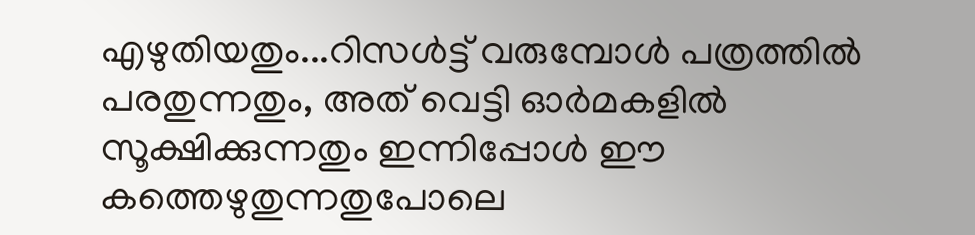എഴുതിയതും...റിസള്‍ട്ട് വരുമ്പോള്‍ പത്രത്തില്‍ പരതുന്നതും, അത് വെട്ടി ഓര്‍മകളില്‍ സൂക്ഷിക്കുന്നതും ഇന്നിപ്പോള്‍ ഈ കത്തെഴുതുന്നതുപോലെ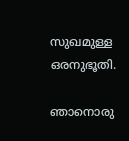സുഖമുള്ള ഒരനുഭൂതി.

ഞാനൊരു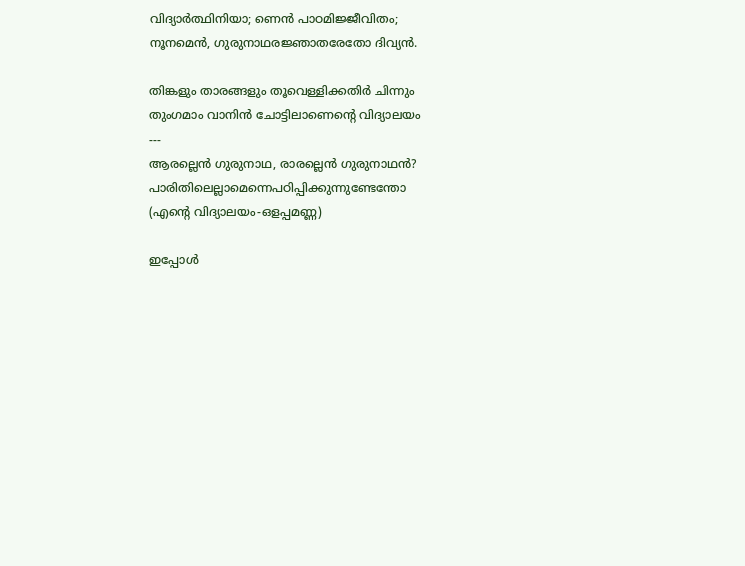വിദ്യാര്‍ത്ഥിനിയാ; ണെന്‍ പാഠമിജ്ജീവിതം;
നൂനമെന്‍, ഗുരുനാഥരജ്ഞാതരേതോ ദിവ്യന്‍.

തിങ്കളും താരങ്ങളും തൂവെള്ളിക്കതിര്‍ ചിന്നും
തുംഗമാം വാനിന്‍ ചോട്ടിലാണെന്റെ വിദ്യാലയം
---
ആരല്ലെന്‍ ഗുരുനാഥ, രാരല്ലെന്‍ ഗുരുനാഥന്‍?
പാരിതിലെല്ലാമെന്നെപഠിപ്പിക്കുന്നുണ്ടേന്തോ
(എന്റെ വിദ്യാലയം-ഒളപ്പമണ്ണ)

ഇപ്പോള്‍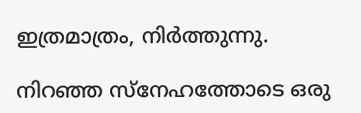ഇത്രമാത്രം, നിര്‍ത്തുന്നു.

നിറഞ്ഞ സ്‌നേഹത്തോടെ ഒരു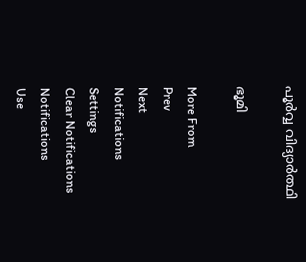പൂര്‍വ്വ വിദ്യാര്‍ത്ഥി

ഭൂമി

More From
Prev
Next
Notifications
Settings
Clear Notifications
Notifications
Use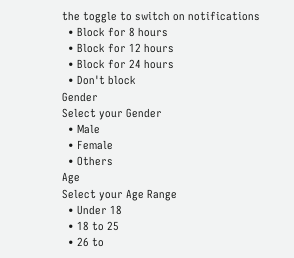the toggle to switch on notifications
  • Block for 8 hours
  • Block for 12 hours
  • Block for 24 hours
  • Don't block
Gender
Select your Gender
  • Male
  • Female
  • Others
Age
Select your Age Range
  • Under 18
  • 18 to 25
  • 26 to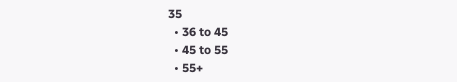35
  • 36 to 45
  • 45 to 55
  • 55+